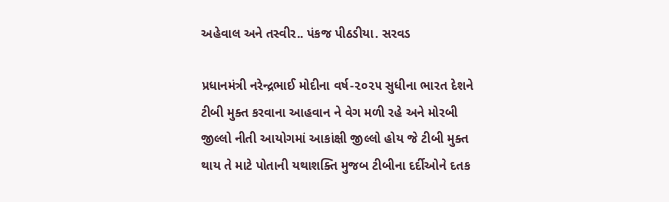અહેવાલ અને તસ્વીર.. પંકજ પીઠડીયા. સરવડ

પ્રધાનમંત્રી નરેન્દ્રભાઈ મોદીના વર્ષ-૨૦૨૫ સુધીના ભારત દેશને ટીબી મુક્ત કરવાના આહવાન ને વેગ મળી રહે અને મોરબી જીલ્લો નીતી આયોગમાં આકાંક્ષી જીલ્લો હોય જે ટીબી મુક્ત થાય તે માટે પોતાની યથાશક્તિ મુજબ ટીબીના દર્દીઓને દતક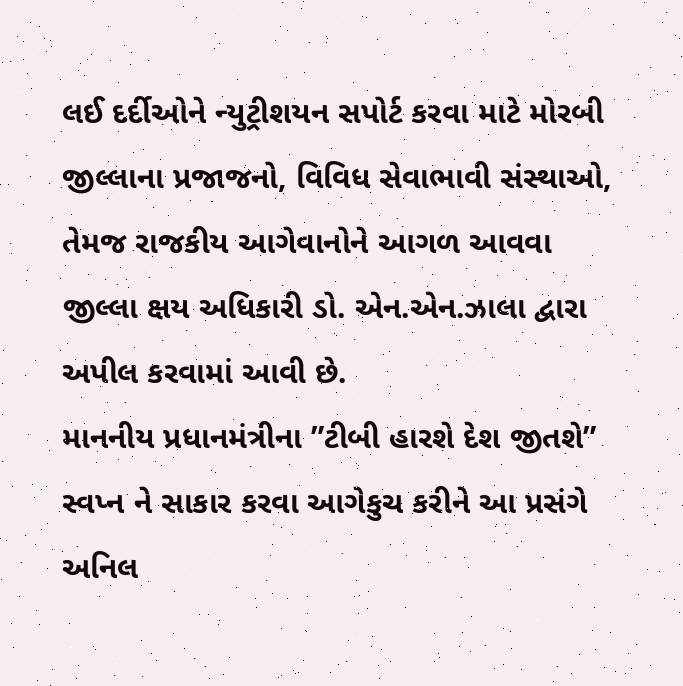લઈ દર્દીઓને ન્યુટ્રીશયન સપોર્ટ કરવા માટે મોરબી જીલ્લાના પ્રજાજનો, વિવિધ સેવાભાવી સંસ્થાઓ, તેમજ રાજકીય આગેવાનોને આગળ આવવા જીલ્લા ક્ષય અધિકારી ડો. એન.એન.ઝાલા દ્વારા અપીલ કરવામાં આવી છે.
માનનીય પ્રધાનમંત્રીના ”ટીબી હારશે દેશ જીતશે” સ્વપ્ન ને સાકાર કરવા આગેકુચ કરીને આ પ્રસંગે અનિલ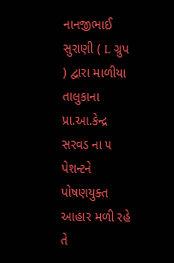નાનજીભાઈ સુરાણી ( L ગ્રુપ ) દ્વારા માળીયા તાલુકાના પ્રા.આ.કેન્દ્ર સરવડ ના ૫ પેશન્ટને પોષણયુક્ત આહાર મળી રહે તે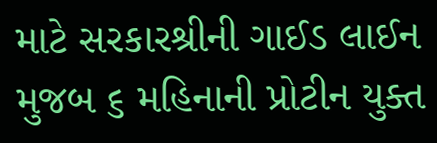માટે સરકારશ્રીની ગાઈડ લાઈન મુજબ ૬ મહિનાની પ્રોટીન યુક્ત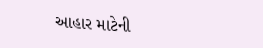આહાર માટેની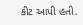કીટ આપી હતી.